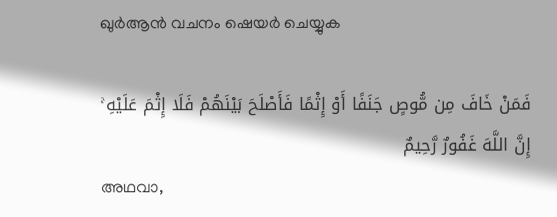ഖുർആൻ വചനം ഷെയർ ചെയ്യുക

فَمَنْ خَافَ مِن مُّوصٍ جَنَفًا أَوْ إِثْمًا فَأَصْلَحَ بَيْنَهُمْ فَلَا إِثْمَ عَلَيْهِ ۚ إِنَّ اللَّهَ غَفُورٌ رَّحِيمٌ
അഥവാ,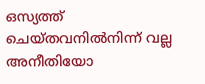ഒസ്യത്ത് ചെയ്തവനില്‍നിന്ന് വല്ല അനീതിയോ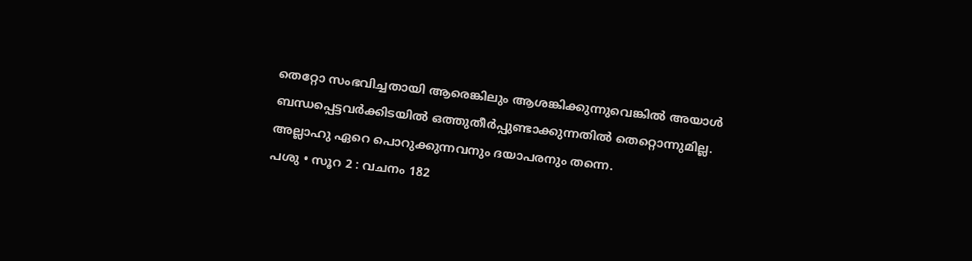തെറ്റോ സംഭവിച്ചതായി ആരെങ്കിലും ആശങ്കിക്കുന്നുവെങ്കില്‍ അയാള്‍ ബന്ധപ്പെട്ടവര്‍ക്കിടയില്‍ ഒത്തുതീര്‍പ്പുണ്ടാക്കുന്നതില്‍ തെറ്റൊന്നുമില്ല. അല്ലാഹു ഏറെ പൊറുക്കുന്നവനും ദയാപരനും തന്നെ.
പശു • സൂറ 2 : വചനം 182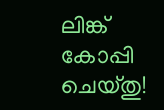ലിങ്ക് കോപ്പി ചെയ്തു!